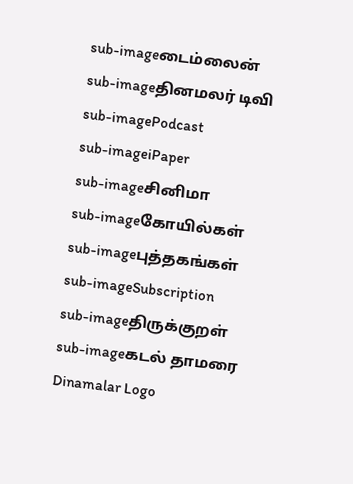sub-imageடைம்லைன்
sub-imageதினமலர் டிவி
sub-imagePodcast
sub-imageiPaper
sub-imageசினிமா
sub-imageகோயில்கள்
sub-imageபுத்தகங்கள்
sub-imageSubscription
sub-imageதிருக்குறள்
sub-imageகடல் தாமரை
Dinamalar Logo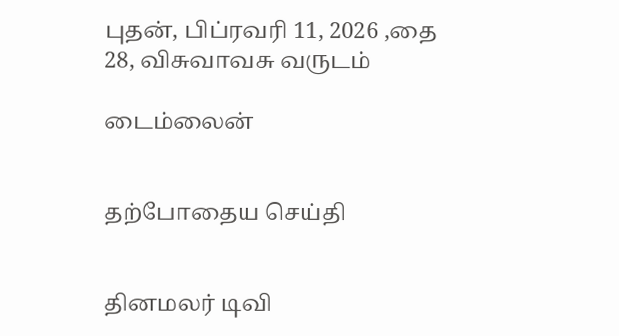புதன், பிப்ரவரி 11, 2026 ,தை 28, விசுவாவசு வருடம்

டைம்லைன்


தற்போதைய செய்தி


தினமலர் டிவி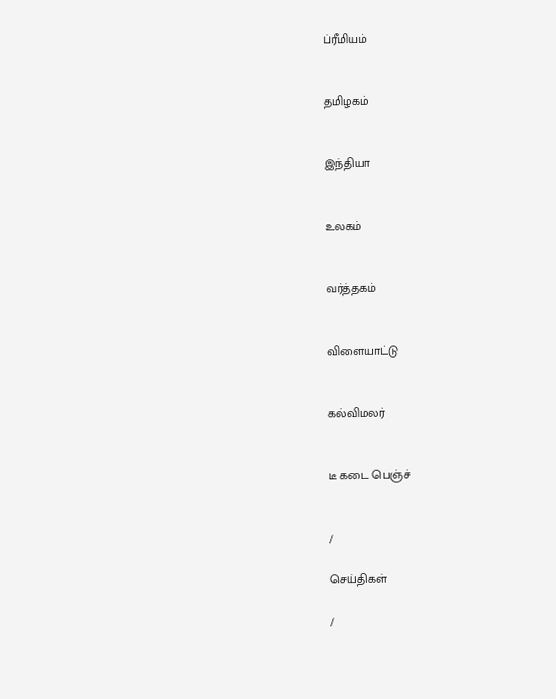ப்ரீமியம்


தமிழகம்


இந்தியா


உலகம்


வர்த்தகம்


விளையாட்டு


கல்விமலர்


டீ கடை பெஞ்ச்


/

செய்திகள்

/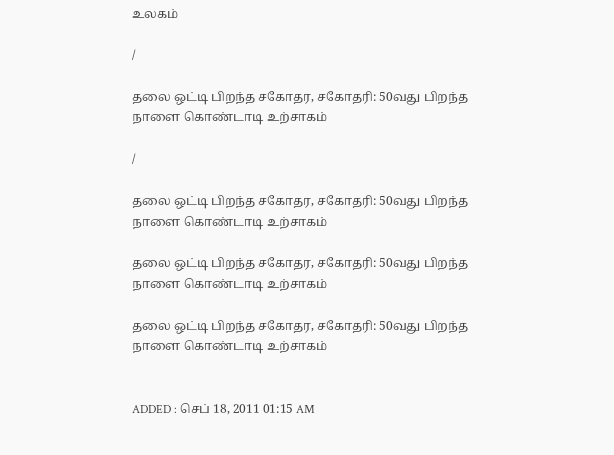உலகம்

/

தலை ஒட்டி பிறந்த சகோதர, சகோதரி: 50வது பிறந்த நாளை கொண்டாடி உற்சாகம்

/

தலை ஒட்டி பிறந்த சகோதர, சகோதரி: 50வது பிறந்த நாளை கொண்டாடி உற்சாகம்

தலை ஒட்டி பிறந்த சகோதர, சகோதரி: 50வது பிறந்த நாளை கொண்டாடி உற்சாகம்

தலை ஒட்டி பிறந்த சகோதர, சகோதரி: 50வது பிறந்த நாளை கொண்டாடி உற்சாகம்


ADDED : செப் 18, 2011 01:15 AM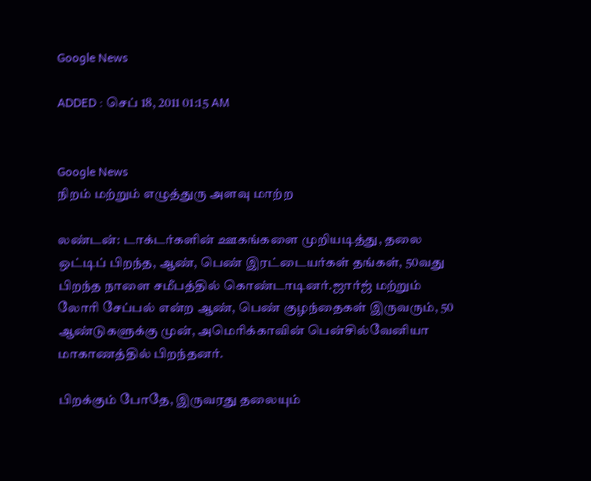Google News

ADDED : செப் 18, 2011 01:15 AM


Google News
நிறம் மற்றும் எழுத்துரு அளவு மாற்ற

லண்டன்: டாக்டர்களின் ஊகங்களை முறியடித்து, தலை ஒட்டிப் பிறந்த, ஆண், பெண் இரட்டையர்கள் தங்கள், 50வது பிறந்த நாளை சமீபத்தில் கொண்டாடினர்.ஜார்ஜ் மற்றும் லோரி சேப்பல் என்ற ஆண், பெண் குழந்தைகள் இருவரும், 50 ஆண்டுகளுக்கு முன், அமெரிக்காவின் பென்சில்வேனியா மாகாணத்தில் பிறந்தனர்.

பிறக்கும் போதே, இருவரது தலையும்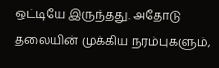ஒட்டியே இருந்தது. அதோடு தலையின் முக்கிய நரம்புகளும்,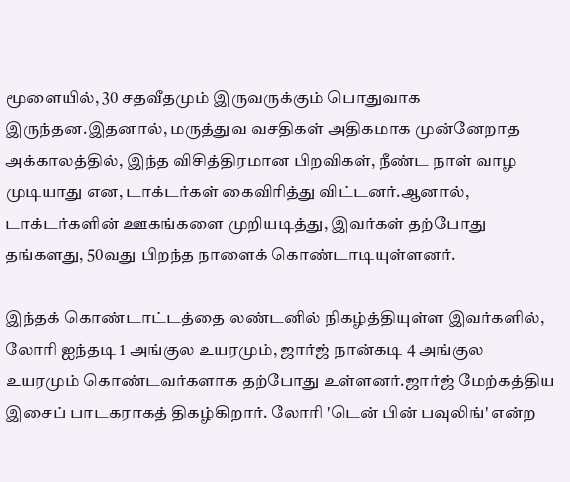மூளையில், 30 சதவீதமும் இருவருக்கும் பொதுவாக இருந்தன.இதனால், மருத்துவ வசதிகள் அதிகமாக முன்னேறாத அக்காலத்தில், இந்த விசித்திரமான பிறவிகள், நீண்ட நாள் வாழ முடியாது என, டாக்டர்கள் கைவிரித்து விட்டனர்.ஆனால், டாக்டர்களின் ஊகங்களை முறியடித்து, இவர்கள் தற்போது தங்களது, 50வது பிறந்த நாளைக் கொண்டாடியுள்ளனர்.

இந்தக் கொண்டாட்டத்தை லண்டனில் நிகழ்த்தியுள்ள இவர்களில், லோரி ஐந்தடி 1 அங்குல உயரமும், ஜார்ஜ் நான்கடி 4 அங்குல உயரமும் கொண்டவர்களாக தற்போது உள்ளனர்.ஜார்ஜ் மேற்கத்திய இசைப் பாடகராகத் திகழ்கிறார். லோரி 'டென் பின் பவுலிங்' என்ற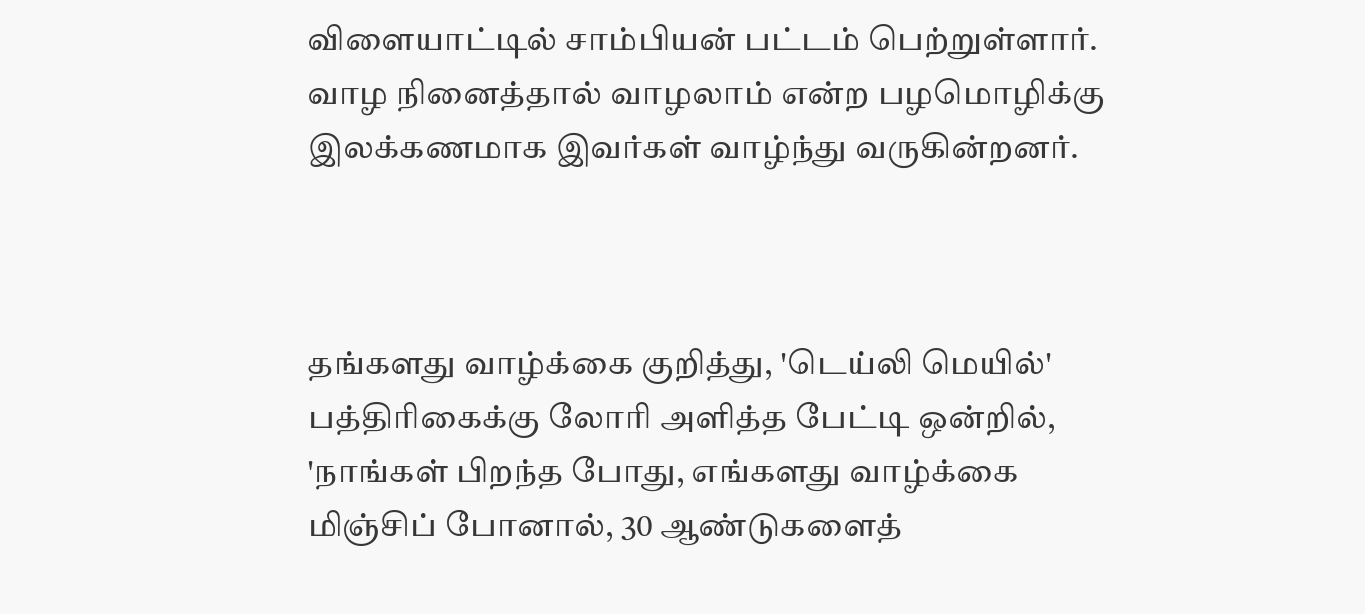விளையாட்டில் சாம்பியன் பட்டம் பெற்றுள்ளார். வாழ நினைத்தால் வாழலாம் என்ற பழமொழிக்கு இலக்கணமாக இவர்கள் வாழ்ந்து வருகின்றனர்.



தங்களது வாழ்க்கை குறித்து, 'டெய்லி மெயில்' பத்திரிகைக்கு லோரி அளித்த பேட்டி ஒன்றில், 'நாங்கள் பிறந்த போது, எங்களது வாழ்க்கை மிஞ்சிப் போனால், 30 ஆண்டுகளைத்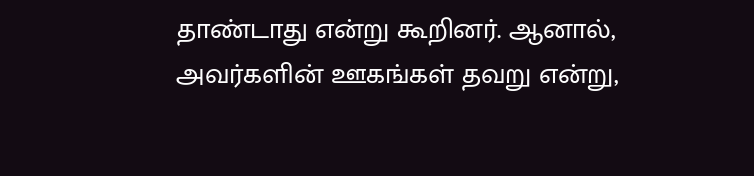தாண்டாது என்று கூறினர். ஆனால், அவர்களின் ஊகங்கள் தவறு என்று,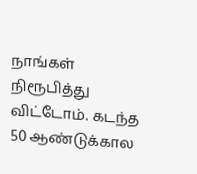நாங்கள் நிரூபித்து விட்டோம். கடந்த 50 ஆண்டுக்கால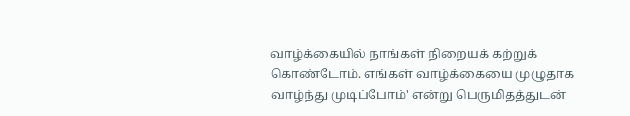வாழ்க்கையில் நாங்கள் நிறையக் கற்றுக் கொண்டோம். எங்கள் வாழ்க்கையை முழுதாக வாழ்ந்து முடிப்போம்' என்று பெருமிதத்துடன்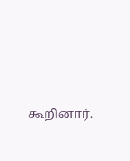கூறினார்.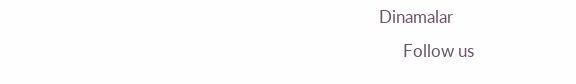Dinamalar
      Follow us